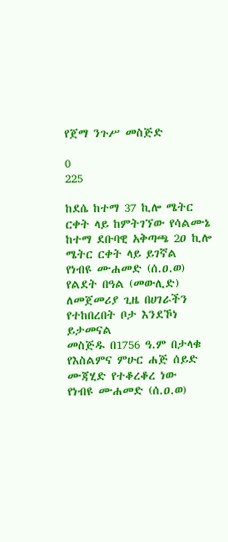የጀማ ንጉሥ መስጅድ

0
225

ከደሴ ከተማ 37 ኪሎ ሜትር ርቀት ላይ ከምትገኘው የሳልሙኔ ከተማ ደቡባዊ አቅጣጫ 2ዐ ኪሎ ሜትር ርቀት ላይ ይገኛል
የነብዩ ሙሐመድ (ሰ.ዐ.ወ) የልደት በዓል (መውሊድ) ለመጀመሪያ ጊዜ በሀገራችን የተከበረበት ቦታ እንደኾነ ይታመናል
መስጅዱ በ1756 ዓ.ም በታላቁ የእስልምና ምሁር ሐጅ ሰይድ ሙጃሂድ የተቆረቆረ ነው
የነብዩ ሙሐመድ (ሰ.ዐ.ወ)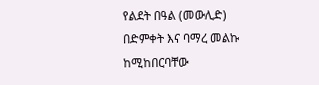የልደት በዓል (መውሊድ) በድምቀት እና ባማረ መልኩ ከሚከበርባቸው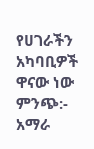የሀገራችን አካባቢዎች ዋናው ነው
ምንጭ:- አማራ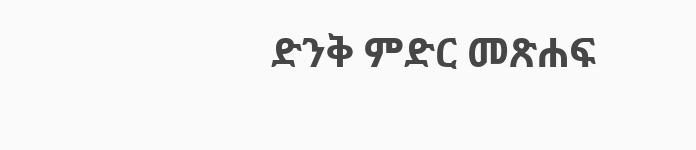ድንቅ ምድር መጽሐፍ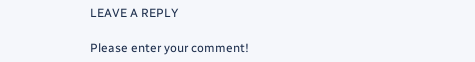LEAVE A REPLY

Please enter your comment!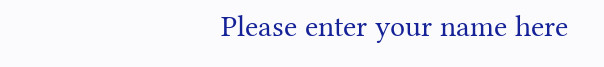Please enter your name here